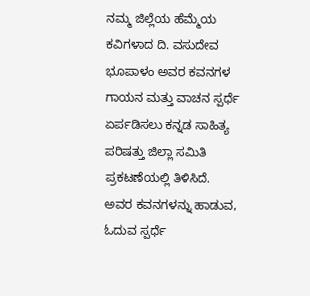ನಮ್ಮ ಜಿಲ್ಲೆಯ ಹೆಮ್ಮೆಯ ಕವಿಗಳಾದ ದಿ. ವಸುದೇವ ಭೂಪಾಳಂ ಅವರ ಕವನಗಳ ಗಾಯನ ಮತ್ತು ವಾಚನ ಸ್ಪರ್ಧೆ ಏರ್ಪಡಿಸಲು ಕನ್ನಡ ಸಾಹಿತ್ಯ ಪರಿಷತ್ತು ಜಿಲ್ಲಾ ಸಮಿತಿ ಪ್ರಕಟಣೆಯಲ್ಲಿ ತಿಳಿಸಿದೆ.
ಅವರ ಕವನಗಳನ್ನು ಹಾಡುವ, ಓದುವ ಸ್ಪರ್ಧೆ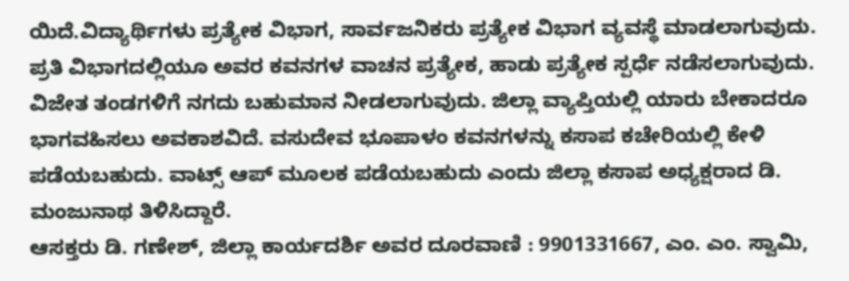ಯಿದೆ.ವಿದ್ಯಾರ್ಥಿಗಳು ಪ್ರತ್ಯೇಕ ವಿಭಾಗ, ಸಾರ್ವಜನಿಕರು ಪ್ರತ್ಯೇಕ ವಿಭಾಗ ವ್ಯವಸ್ಥೆ ಮಾಡಲಾಗುವುದು. ಪ್ರತಿ ವಿಭಾಗದಲ್ಲಿಯೂ ಅವರ ಕವನಗಳ ವಾಚನ ಪ್ರತ್ಯೇಕ, ಹಾಡು ಪ್ರತ್ಯೇಕ ಸ್ಪರ್ಧೆ ನಡೆಸಲಾಗುವುದು.
ವಿಜೇತ ತಂಡಗಳಿಗೆ ನಗದು ಬಹುಮಾನ ನೀಡಲಾಗುವುದು. ಜಿಲ್ಲಾ ವ್ಯಾಪ್ತಿಯಲ್ಲಿ ಯಾರು ಬೇಕಾದರೂ ಭಾಗವಹಿಸಲು ಅವಕಾಶವಿದೆ. ವಸುದೇವ ಭೂಪಾಳಂ ಕವನಗಳನ್ನು ಕಸಾಪ ಕಚೇರಿಯಲ್ಲಿ ಕೇಳಿ ಪಡೆಯಬಹುದು. ವಾಟ್ಸ್ ಆಪ್ ಮೂಲಕ ಪಡೆಯಬಹುದು ಎಂದು ಜಿಲ್ಲಾ ಕಸಾಪ ಅಧ್ಯಕ್ಷರಾದ ಡಿ. ಮಂಜುನಾಥ ತಿಳಿಸಿದ್ದಾರೆ.
ಆಸಕ್ತರು ಡಿ. ಗಣೇಶ್, ಜಿಲ್ಲಾ ಕಾರ್ಯದರ್ಶಿ ಅವರ ದೂರವಾಣಿ : 9901331667, ಎಂ. ಎಂ. ಸ್ವಾಮಿ,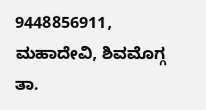9448856911, ಮಹಾದೇವಿ, ಶಿವಮೊಗ್ಗ ತಾ.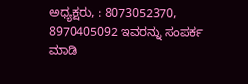ಅಧ್ಯಕ್ಷರು, : 8073052370, 8970405092 ಇವರನ್ನು ಸಂಪರ್ಕ ಮಾಡಿ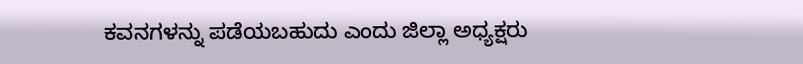ಕವನಗಳನ್ನು ಪಡೆಯಬಹುದು ಎಂದು ಜಿಲ್ಲಾ ಅಧ್ಯಕ್ಷರು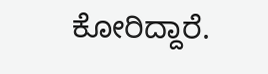ಕೋರಿದ್ದಾರೆ.